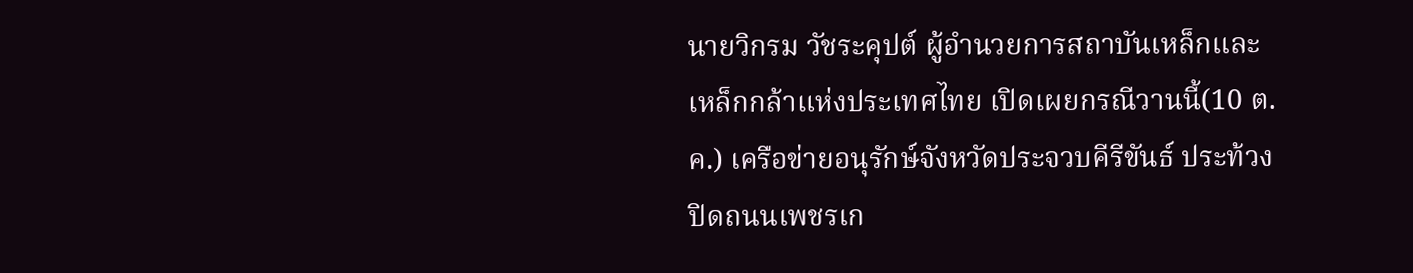นายวิกรม วัชระคุปต์ ผู้อำนวยการสถาบันเหล็กและเหล็กกล้าแห่งประเทศไทย เปิดเผยกรณีวานนี้(10 ต.ค.) เครือข่ายอนุรักษ์จังหวัดประจวบคีรีขันธ์ ประท้วงปิดถนนเพชรเก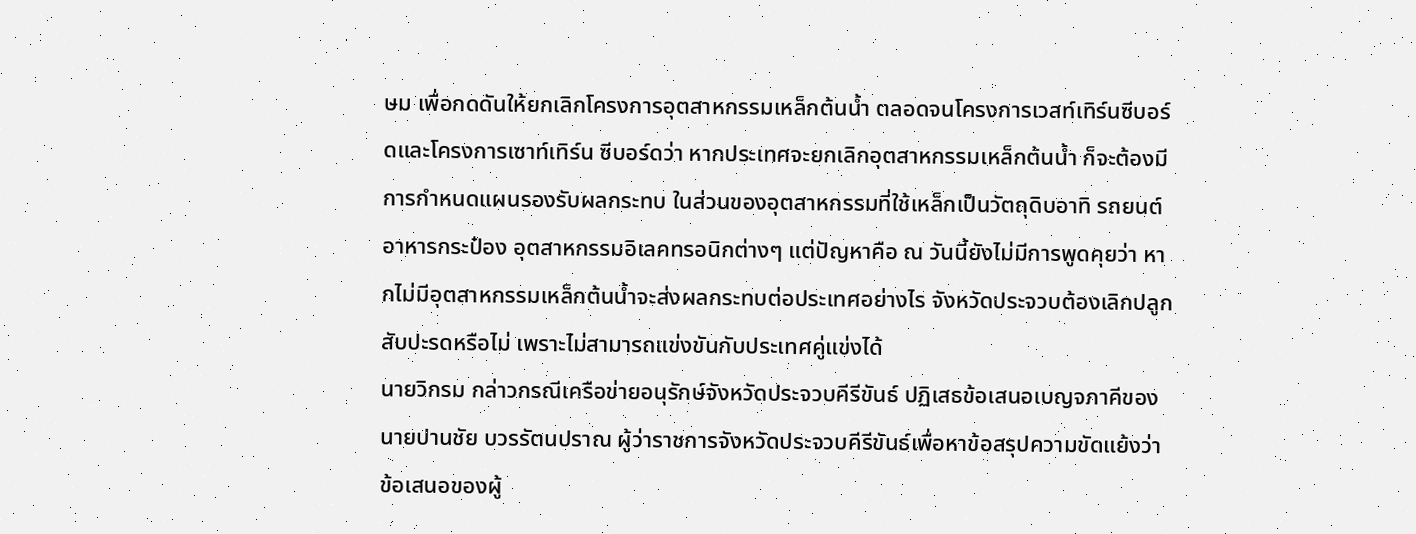ษม เพื่อกดดันให้ยกเลิกโครงการอุตสาหกรรมเหล็กต้นน้ำ ตลอดจนโครงการเวสท์เทิร์นซีบอร์ดและโครงการเซาท์เทิร์น ซีบอร์ดว่า หากประเทศจะยกเลิกอุตสาหกรรมเหล็กต้นน้ำ ก็จะต้องมีการกำหนดแผนรองรับผลกระทบ ในส่วนของอุตสาหกรรมที่ใช้เหล็กเป็นวัตถุดิบอาทิ รถยนต์ อาหารกระป๋อง อุตสาหกรรมอิเลคทรอนิกต่างๆ แต่ปัญหาคือ ณ วันนี้ยังไม่มีการพูดคุยว่า หากไม่มีอุตสาหกรรมเหล็กต้นน้ำจะส่งผลกระทบต่อประเทศอย่างไร จังหวัดประจวบต้องเลิกปลูกสับปะรดหรือไม่ เพราะไม่สามารถแข่งขันกับประเทศคู่แข่งได้
นายวิกรม กล่าวกรณีเครือข่ายอนุรักษ์จังหวัดประจวบคีรีขันธ์ ปฏิเสธข้อเสนอเบญจภาคีของนายปานชัย บวรรัตนปราณ ผู้ว่าราชการจังหวัดประจวบคีรีขันธ์เพื่อหาข้อสรุปความขัดแย้งว่า ข้อเสนอของผู้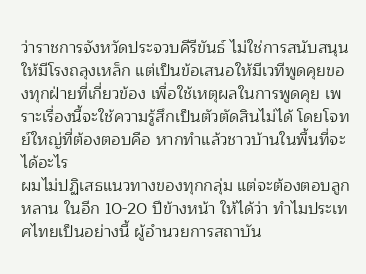ว่าราชการจังหวัดประจวบคีรีขันธ์ ไม่ใช่การสนับสนุนให้มีโรงถลุงเหล็ก แต่เป็นข้อเสนอให้มีเวทีพูดคุยของทุกฝ่ายที่เกี่ยวข้อง เพื่อใช้เหตุผลในการพูดคุย เพราะเรื่องนี้จะใช้ความรู้สึกเป็นตัวตัดสินไม่ได้ โดยโจทย์ใหญ่ที่ต้องตอบคือ หากทำแล้วชาวบ้านในพื้นที่จะได้อะไร
ผมไม่ปฏิเสธแนวทางของทุกกลุ่ม แต่จะต้องตอบลูกหลาน ในอีก 10-20 ปีข้างหน้า ให้ได้ว่า ทำไมประเทศไทยเป็นอย่างนี้ ผู้อำนวยการสถาบัน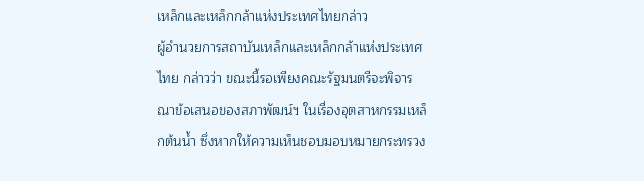เหล็กและเหล็กกล้าแห่งประเทศไทยกล่าว
ผู้อำนวยการสถาบันเหล็กและเหล็กกล้าแห่งประเทศไทย กล่าวว่า ขณะนี้รอเพียงคณะรัฐมนตรีจะพิจารณาข้อเสนอของสภาพัฒน์ฯ ในเรื่องอุตสาหกรรมเหล็กต้นน้ำ ซึ่งหากให้ความเห็นชอบมอบหมายกระทรวง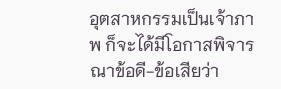อุตสาหกรรมเป็นเจ้าภาพ ก็จะได้มีโอกาสพิจารณาข้อดี-ข้อเสียว่า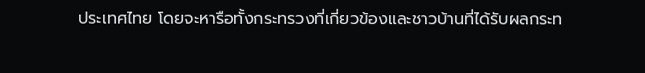ประเทศไทย โดยจะหารือทั้งกระทรวงที่เกี่ยวข้องและชาวบ้านที่ได้รับผลกระท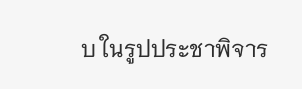บ ในรูปประชาพิจาร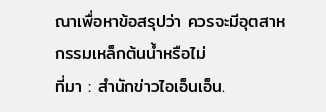ณาเพื่อหาข้อสรุปว่า ควรจะมีอุตสาหกรรมเหล็กต้นน้ำหรือไม่
ที่มา : สำนักข่าวไอเอ็นเอ็น.